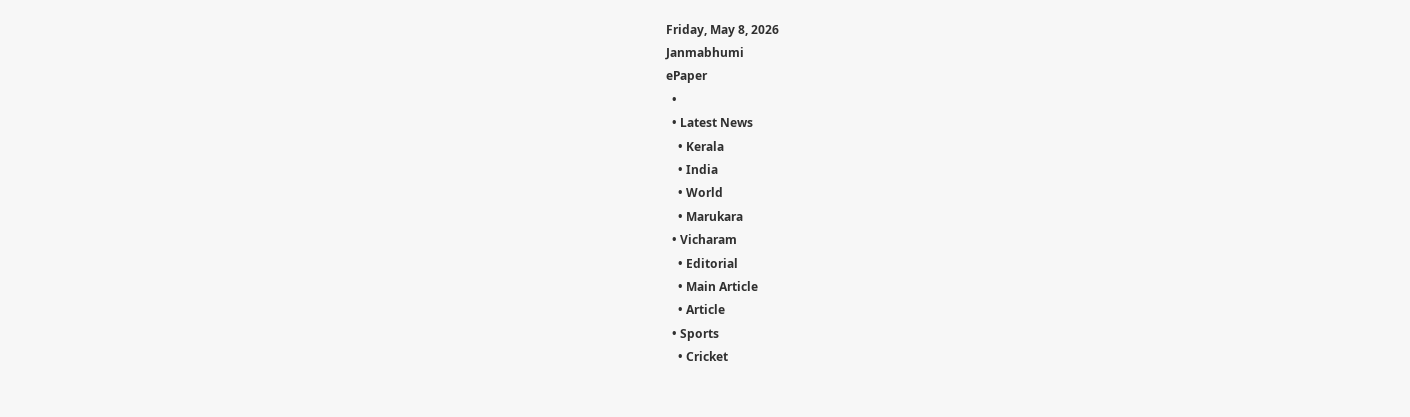Friday, May 8, 2026
Janmabhumi
ePaper
  •
  • Latest News
    • Kerala
    • India
    • World
    • Marukara
  • Vicharam
    • Editorial
    • Main Article
    • Article
  • Sports
    • Cricket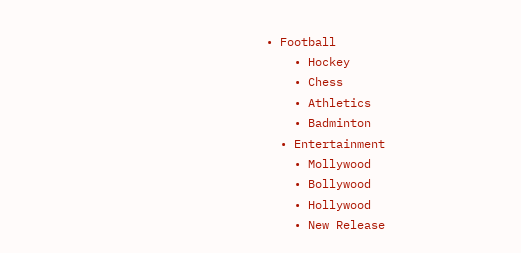• Football
    • Hockey
    • Chess
    • Athletics
    • Badminton
  • Entertainment
    • Mollywood
    • Bollywood
    • Hollywood
    • New Release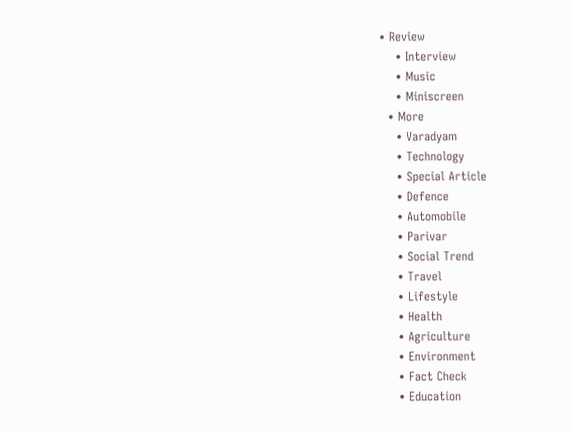• Review
    • Interview
    • Music
    • Miniscreen
  • More
    • Varadyam
    • Technology
    • Special Article
    • Defence
    • Automobile
    • Parivar
    • Social Trend
    • Travel
    • Lifestyle
    • Health
    • Agriculture
    • Environment
    • Fact Check
    • Education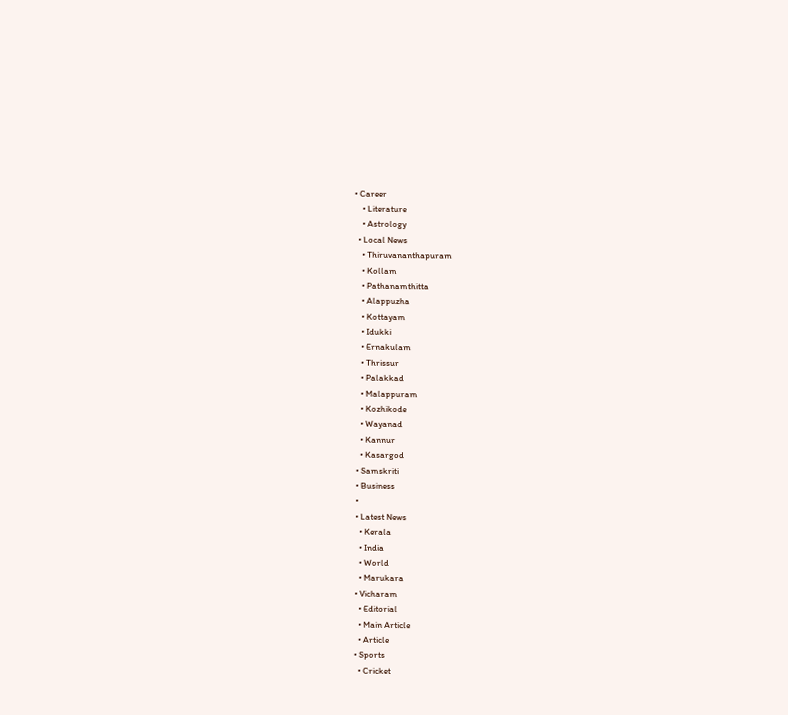• Career
    • Literature
    • Astrology
  • Local News
    • Thiruvananthapuram
    • Kollam
    • Pathanamthitta
    • Alappuzha
    • Kottayam
    • Idukki
    • Ernakulam
    • Thrissur
    • Palakkad
    • Malappuram
    • Kozhikode
    • Wayanad
    • Kannur
    • Kasargod
  • Samskriti
  • Business
  •
  • Latest News
    • Kerala
    • India
    • World
    • Marukara
  • Vicharam
    • Editorial
    • Main Article
    • Article
  • Sports
    • Cricket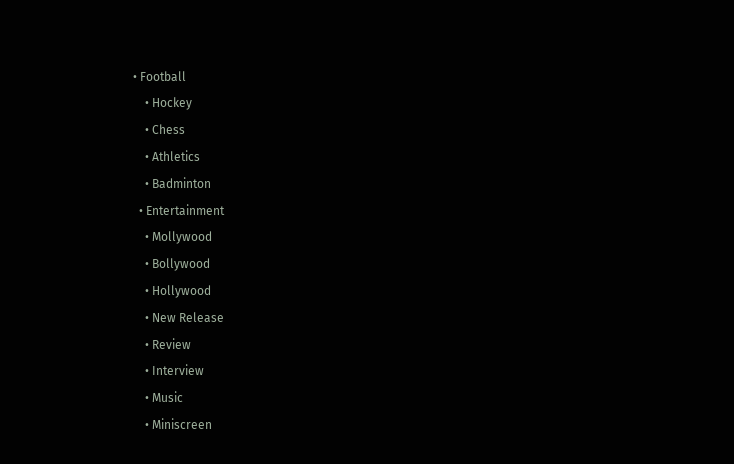• Football
    • Hockey
    • Chess
    • Athletics
    • Badminton
  • Entertainment
    • Mollywood
    • Bollywood
    • Hollywood
    • New Release
    • Review
    • Interview
    • Music
    • Miniscreen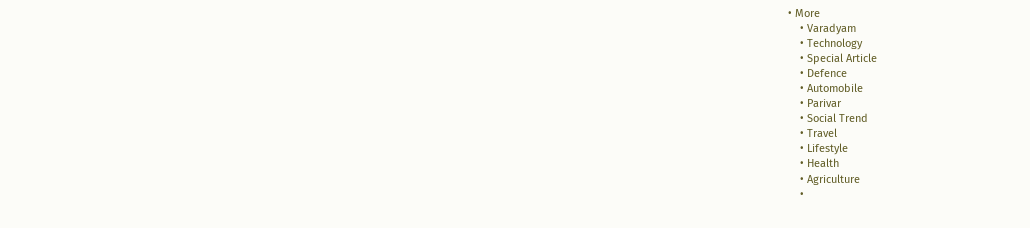• More
    • Varadyam
    • Technology
    • Special Article
    • Defence
    • Automobile
    • Parivar
    • Social Trend
    • Travel
    • Lifestyle
    • Health
    • Agriculture
    •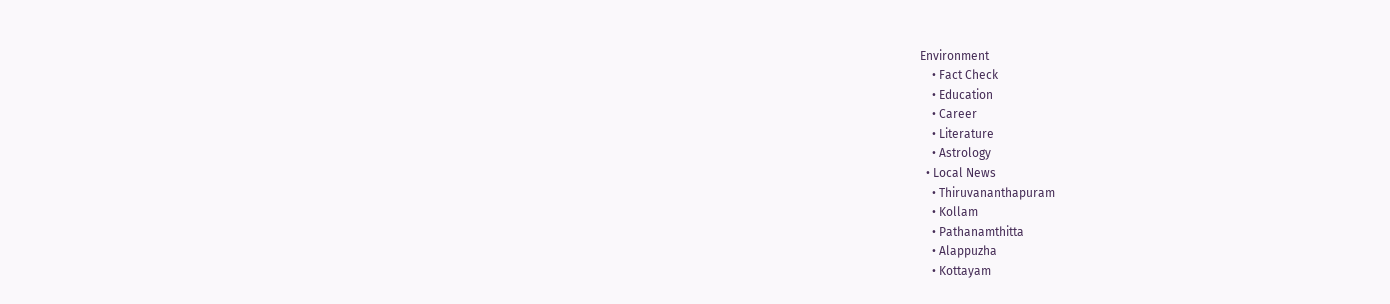Environment
    • Fact Check
    • Education
    • Career
    • Literature
    • Astrology
  • Local News
    • Thiruvananthapuram
    • Kollam
    • Pathanamthitta
    • Alappuzha
    • Kottayam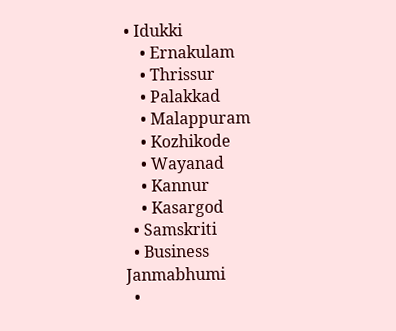• Idukki
    • Ernakulam
    • Thrissur
    • Palakkad
    • Malappuram
    • Kozhikode
    • Wayanad
    • Kannur
    • Kasargod
  • Samskriti
  • Business
Janmabhumi
  •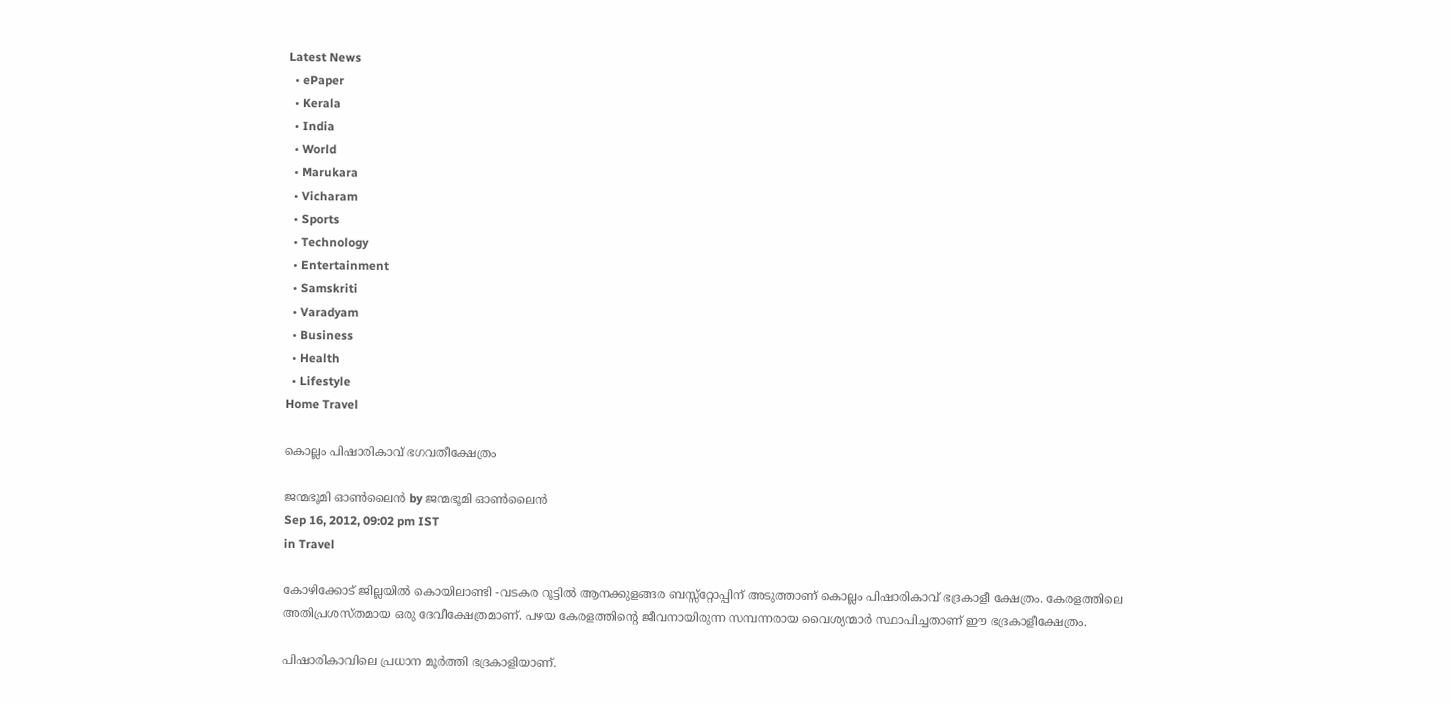Latest News
  • ePaper
  • Kerala
  • India
  • World
  • Marukara
  • Vicharam
  • Sports
  • Technology
  • Entertainment
  • Samskriti
  • Varadyam
  • Business
  • Health
  • Lifestyle
Home Travel

കൊല്ലം പിഷാരികാവ്‌ ഭഗവതീക്ഷേത്രം

ജന്മഭൂമി ഓണ്‍ലൈന്‍ by ജന്മഭൂമി ഓണ്‍ലൈന്‍
Sep 16, 2012, 09:02 pm IST
in Travel

കോഴിക്കോട്‌ ജില്ലയില്‍ കൊയിലാണ്ടി -വടകര റൂട്ടില്‍ ആനക്കുളങ്ങര ബസ്സ്റ്റോപ്പിന്‌ അടുത്താണ്‌ കൊല്ലം പിഷാരികാവ്‌ ഭദ്രകാളീ ക്ഷേത്രം. കേരളത്തിലെ അതിപ്രശസ്തമായ ഒരു ദേവീക്ഷേത്രമാണ്‌. പഴയ കേരളത്തിന്റെ ജീവനായിരുന്ന സമ്പന്നരായ വൈശ്യന്മാര്‍ സ്ഥാപിച്ചതാണ്‌ ഈ ഭദ്രകാളീക്ഷേത്രം.

പിഷാരികാവിലെ പ്രധാന മൂര്‍ത്തി ഭദ്രകാളിയാണ്‌.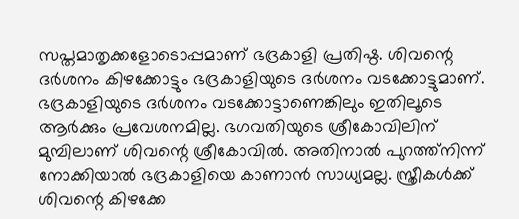സപ്തമാതൃക്കളോടൊപ്പമാണ്‌ ഭദ്രകാളി പ്രതിഷ്ഠ. ശിവന്റെ ദര്‍ശനം കിഴക്കോട്ടും ഭദ്രകാളിയുടെ ദര്‍ശനം വടക്കോട്ടുമാണ്‌. ഭദ്രകാളിയുടെ ദര്‍ശനം വടക്കോട്ടാണെങ്കിലും ഇതിലൂടെ ആര്‍ക്കും പ്രവേശനമില്ല. ഭഗവതിയുടെ ശ്രീകോവിലിന്‌ മുമ്പിലാണ്‌ ശിവന്റെ ശ്രീകോവില്‍. അതിനാല്‍ പുറത്ത്നിന്ന്‌ നോക്കിയാല്‍ ഭദ്രകാളിയെ കാണാന്‍ സാധ്യമല്ല. സ്ത്രീകള്‍ക്ക്‌ ശിവന്റെ കിഴക്കേ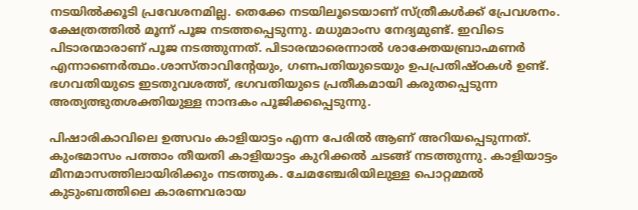നടയില്‍ക്കൂടി പ്രവേശനമില്ല. തെക്കേ നടയിലൂടെയാണ്‌ സ്ത്രീകള്‍ക്ക്‌ പ്രേവശനം. ക്ഷേത്രത്തില്‍ മൂന്ന്‌ പൂജ നടത്തപ്പെടുന്നു. മധുമാംസ നേദ്യമുണ്ട്‌. ഇവിടെ പിടാരന്മാരാണ്‌ പൂജ നടത്തുന്നത്‌. പിടാരന്മാരെന്നാല്‍ ശാക്തേയബ്രാഹ്മണര്‍ എന്നാണെര്‍ത്ഥം.ശാസ്താവിന്റേയും, ഗണപതിയുടെയും ഉപപ്രതിഷ്ഠകള്‍ ഉണ്ട്‌. ഭഗവതിയുടെ ഇടതുവശത്ത്‌, ഭഗവതിയുടെ പ്രതീകമായി കരുതപ്പെടുന്ന അത്യത്ഭുതശക്തിയുള്ള നാന്ദകം പൂജിക്കപ്പെടുന്നു.

പിഷാരികാവിലെ ഉത്സവം കാളിയാട്ടം എന്ന പേരില്‍ ആണ്‌ അറിയപ്പെടുന്നത്‌. കുംഭമാസം പത്താം തീയതി കാളിയാട്ടം കുറിക്കല്‍ ചടങ്ങ്‌ നടത്തുന്നു. കാളിയാട്ടം മീനമാസത്തിലായിരിക്കും നടത്തുക. ചേമഞ്ചേരിയിലുള്ള പൊറ്റമ്മല്‍ കുടുംബത്തിലെ കാരണവരായ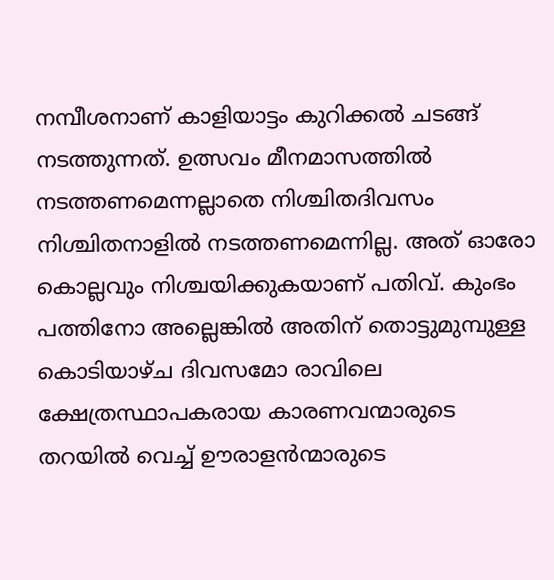നമ്പീശനാണ്‌ കാളിയാട്ടം കുറിക്കല്‍ ചടങ്ങ്‌ നടത്തുന്നത്‌. ഉത്സവം മീനമാസത്തില്‍ നടത്തണമെന്നല്ലാതെ നിശ്ചിതദിവസം നിശ്ചിതനാളില്‍ നടത്തണമെന്നില്ല. അത്‌ ഓരോ കൊല്ലവും നിശ്ചയിക്കുകയാണ്‌ പതിവ്‌. കുംഭം പത്തിനോ അല്ലെങ്കില്‍ അതിന്‌ തൊട്ടുമുമ്പുള്ള കൊടിയാഴ്ച ദിവസമോ രാവിലെ ക്ഷേത്രസ്ഥാപകരായ കാരണവന്മാരുടെ തറയില്‍ വെച്ച്‌ ഊരാളന്‍ന്മാരുടെ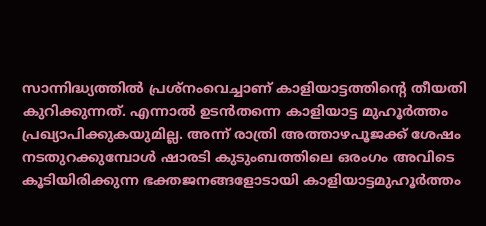സാന്നിദ്ധ്യത്തില്‍ പ്രശ്നംവെച്ചാണ്‌ കാളിയാട്ടത്തിന്റെ തീയതി കുറിക്കുന്നത്‌. എന്നാല്‍ ഉടന്‍തന്നെ കാളിയാട്ട മുഹൂര്‍ത്തം പ്രഖ്യാപിക്കുകയുമില്ല. അന്ന്‌ രാത്രി അത്താഴപൂജക്ക്‌ ശേഷം നടതുറക്കുമ്പോള്‍ ഷാരടി കുടുംബത്തിലെ ഒരംഗം അവിടെ കൂടിയിരിക്കുന്ന ഭക്തജനങ്ങളോടായി കാളിയാട്ടമുഹൂര്‍ത്തം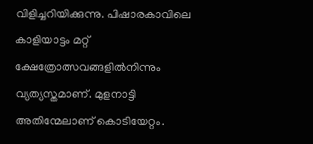വിളിച്ചറിയിക്കുന്നു. പിഷാരകാവിലെ കാളിയാട്ടം മറ്റ്‌ ക്ഷേത്രോത്സവങ്ങളില്‍നിന്നും വ്യത്യസ്തമാണ്‌. മുളനാട്ടി അതിന്മേലാണ്‌ കൊടിയേറ്റം.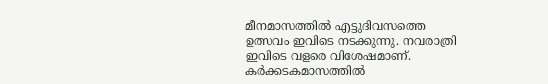മീനമാസത്തില്‍ എട്ടുദിവസത്തെ ഉത്സവം ഇവിടെ നടക്കുന്നു. നവരാത്രി ഇവിടെ വളരെ വിശേഷമാണ്‌. കര്‍ക്കടകമാസത്തില്‍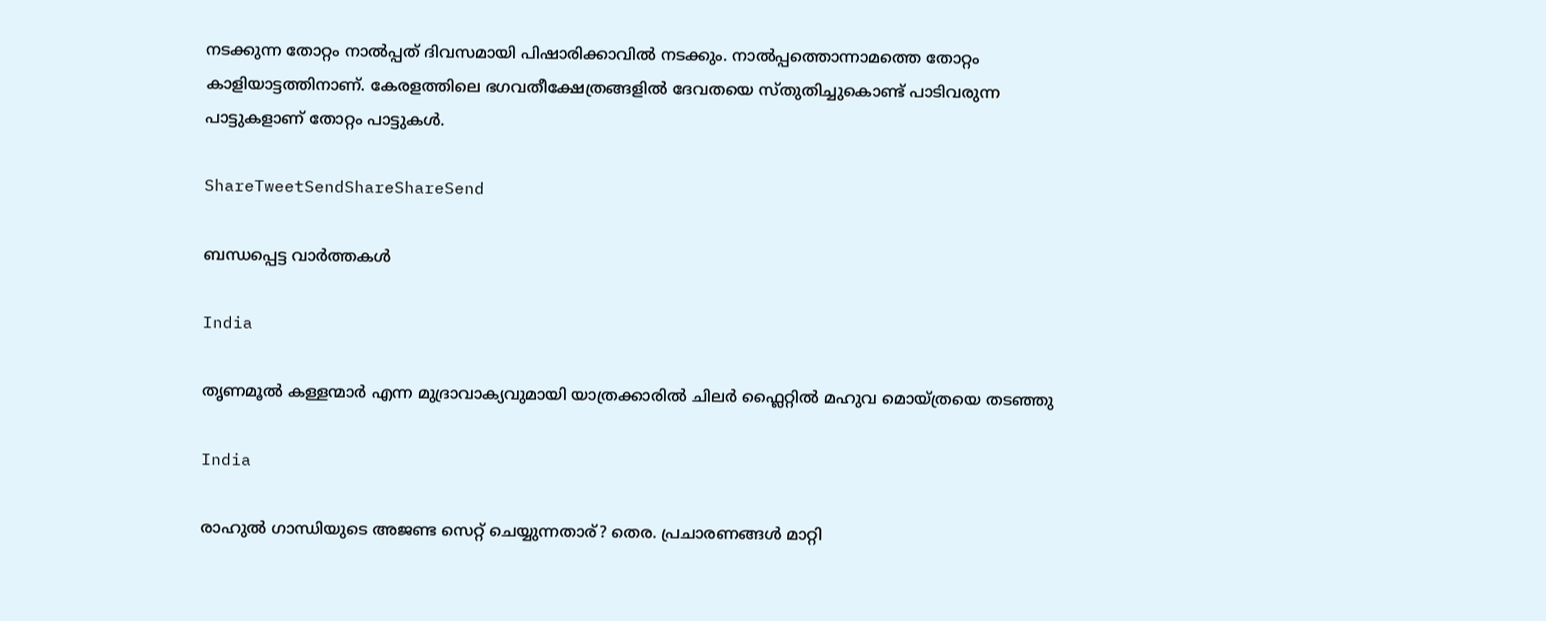നടക്കുന്ന തോറ്റം നാല്‍പ്പത്‌ ദിവസമായി പിഷാരിക്കാവില്‍ നടക്കും. നാല്‍പ്പത്തൊന്നാമത്തെ തോറ്റം കാളിയാട്ടത്തിനാണ്‌. കേരളത്തിലെ ഭഗവതീക്ഷേത്രങ്ങളില്‍ ദേവതയെ സ്തുതിച്ചുകൊണ്ട്‌ പാടിവരുന്ന പാട്ടുകളാണ്‌ തോറ്റം പാട്ടുകള്‍.

ShareTweetSendShareShareSend

ബന്ധപ്പെട്ട വാര്‍ത്തകള്‍

India

തൃണമൂല്‍ കള്ളന്മാര്‍ എന്ന മുദ്രാവാക്യവുമായി യാത്രക്കാരില്‍ ചിലര്‍ ഫ്ലൈറ്റില്‍ മഹുവ മൊയ്ത്രയെ തടഞ്ഞു

India

രാഹുല്‍ ഗാന്ധിയുടെ അജണ്ട സെറ്റ് ചെയ്യുന്നതാര്? തെര. പ്രചാരണങ്ങള്‍ മാറ്റി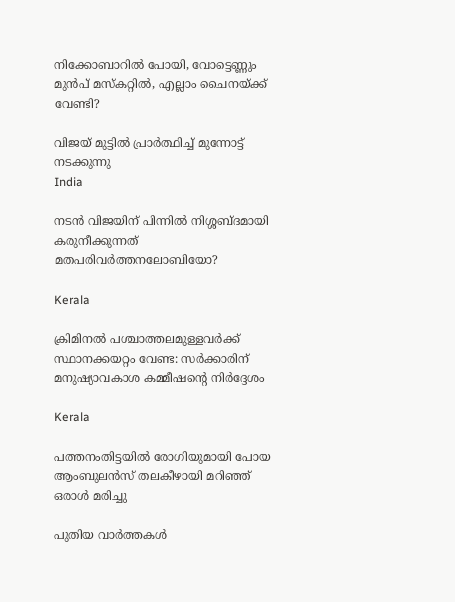നിക്കോബാറില്‍ പോയി, വോട്ടെണ്ണും മുന്‍പ് മസ്കറ്റില്‍, എല്ലാം ചൈനയ്‌ക്ക് വേണ്ടി?

വിജയ് മുട്ടില്‍ പ്രാര്‍ത്ഥിച്ച് മുന്നോട്ട് നടക്കുന്നു
India

നടന്‍ വിജയിന് പിന്നില്‍ നിശ്ശബ്ദമായി കരുനീക്കുന്നത് മതപരിവര്‍ത്തനലോബിയോ?

Kerala

ക്രിമിനല്‍ പശ്ചാത്തലമുള്ളവര്‍ക്ക് സ്ഥാനക്കയറ്റം വേണ്ട: സര്‍ക്കാരിന് മനുഷ്യാവകാശ കമ്മീഷന്റെ നിര്‍ദ്ദേശം

Kerala

പത്തനംതിട്ടയില്‍ രോഗിയുമായി പോയ ആംബുലന്‍സ് തലകീഴായി മറിഞ്ഞ് ഒരാള്‍ മരിച്ചു

പുതിയ വാര്‍ത്തകള്‍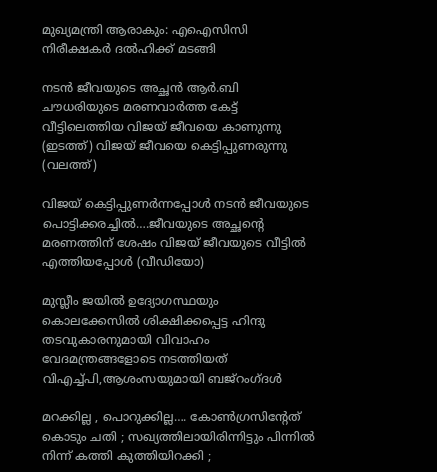മുഖ്യമന്ത്രി ആരാകും: എഐസിസി നിരീക്ഷകര്‍ ദല്‍ഹിക്ക് മടങ്ങി

നടന്‍ ജീവയുടെ അച്ഛന്‍ ആര്‍.ബി ചൗധരിയുടെ മരണവാര്‍ത്ത കേട്ട് വീട്ടിലെത്തിയ വിജയ് ജീവയെ കാണുന്നു (ഇടത്ത്) വിജയ് ജീവയെ കെട്ടിപ്പുണരുന്നു (വലത്ത്)

വിജയ് കെട്ടിപ്പുണര്‍ന്നപ്പോള്‍ നടന്‍ ജീവയുടെ പൊട്ടിക്കരച്ചില്‍….ജീവയുടെ അച്ഛന്റെ മരണത്തിന് ശേഷം വിജയ് ജീവയുടെ വീട്ടില്‍ എത്തിയപ്പോള്‍ (വീഡിയോ)

മുസ്ലീം ജയില്‍ ഉദ്യോഗസ്ഥയും കൊലക്കേസില്‍ ശിക്ഷിക്കപ്പെട്ട ഹിന്ദു തടവുകാരനുമായി വിവാഹം വേദമന്ത്രങ്ങളോടെ നടത്തിയത് വിഎച്ച്പി,ആശംസയുമായി ബജ്‌റംഗ്ദള്‍

മറക്കില്ല , പൊറുക്കില്ല…. കോൺഗ്രസിൻ്റേത് കൊടും ചതി ; സഖ്യത്തിലായിരിന്നിട്ടും പിന്നിൽ നിന്ന് കത്തി കുത്തിയിറക്കി ;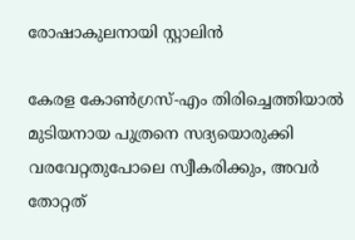രോഷാകുലനായി സ്റ്റാലിൻ

കേരള കോണ്‍ഗ്രസ്-എം തിരിച്ചെത്തിയാല്‍ മുടിയനായ പുത്രനെ സദ്യയൊരുക്കി വരവേറ്റതുപോലെ സ്വീകരിക്കും, അവര്‍ തോറ്റത്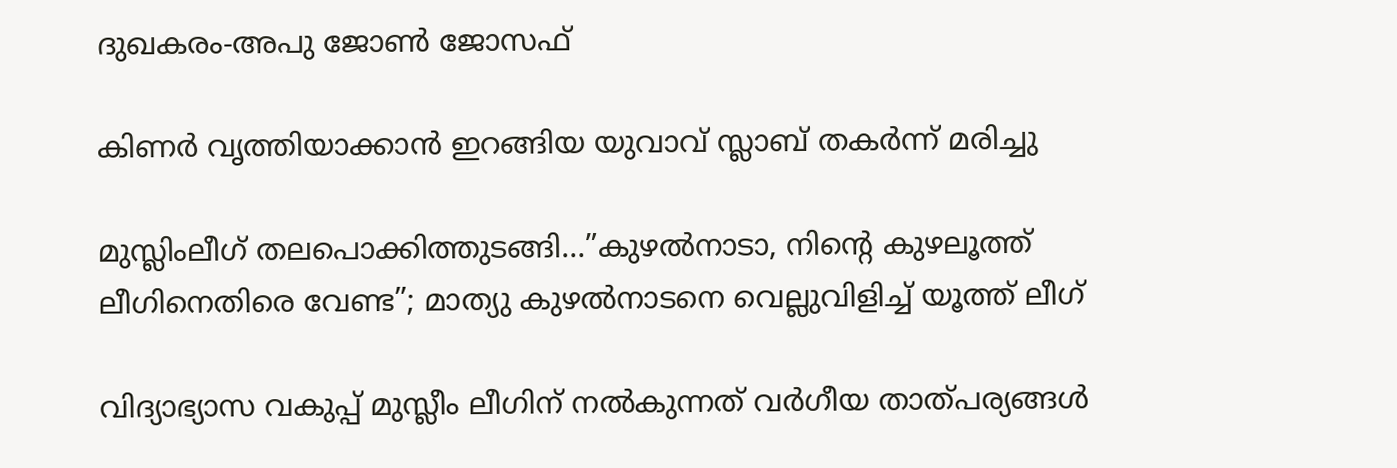ദുഖകരം-അപു ജോണ്‍ ജോസഫ്

കിണര്‍ വൃത്തിയാക്കാന്‍ ഇറങ്ങിയ യുവാവ് സ്ലാബ് തകര്‍ന്ന് മരിച്ചു

മുസ്ലിംലീഗ് തലപൊക്കിത്തുടങ്ങി…”കുഴൽനാടാ, നിന്റെ കുഴലൂത്ത് ലീഗിനെതിരെ വേണ്ട”; മാത്യു കുഴൽനാടനെ വെല്ലുവിളിച്ച് യൂത്ത് ലീഗ്

വിദ്യാഭ്യാസ വകുപ്പ് മുസ്ലീം ലീഗിന് നല്‍കുന്നത് വര്‍ഗീയ താത്പര്യങ്ങള്‍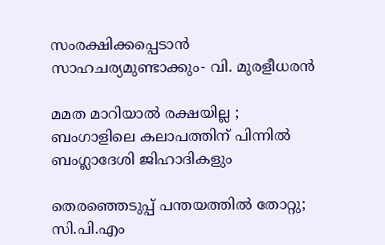സംരക്ഷിക്കപ്പെടാന്‍ സാഹചര്യമുണ്ടാക്കും- വി. മുരളീധരന്‍

മമത മാറിയാൽ രക്ഷയില്ല ; ബംഗാളിലെ കലാപത്തിന് പിന്നിൽ ബംഗ്ലാദേശി ജിഹാദികളും

തെരഞ്ഞെടുപ്പ് പന്തയത്തില്‍ തോറ്റു; സി.പി.എം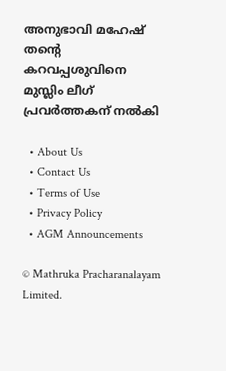അനുഭാവി മഹേഷ് തന്റെ കറവപ്പശുവിനെ മുസ്ലിം ലീഗ് പ്രവര്‍ത്തകന് നല്‍കി

  • About Us
  • Contact Us
  • Terms of Use
  • Privacy Policy
  • AGM Announcements

© Mathruka Pracharanalayam Limited.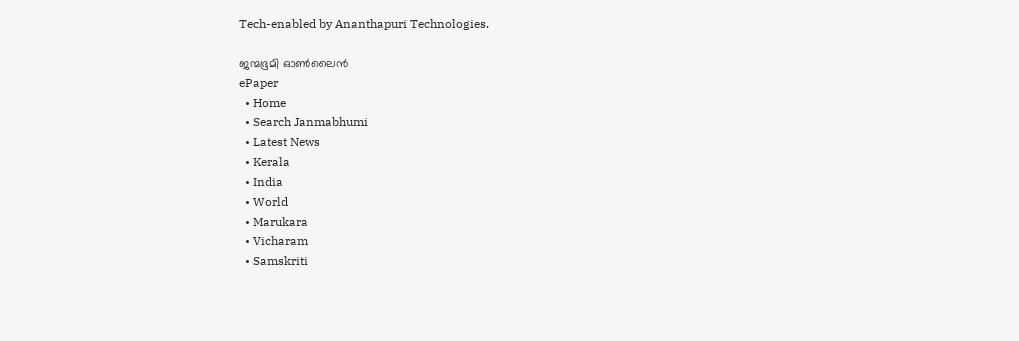Tech-enabled by Ananthapuri Technologies.

ജന്മഭൂമി ഓണ്‍ലൈന്‍
ePaper
  • Home
  • Search Janmabhumi
  • Latest News
  • Kerala
  • India
  • World
  • Marukara
  • Vicharam
  • Samskriti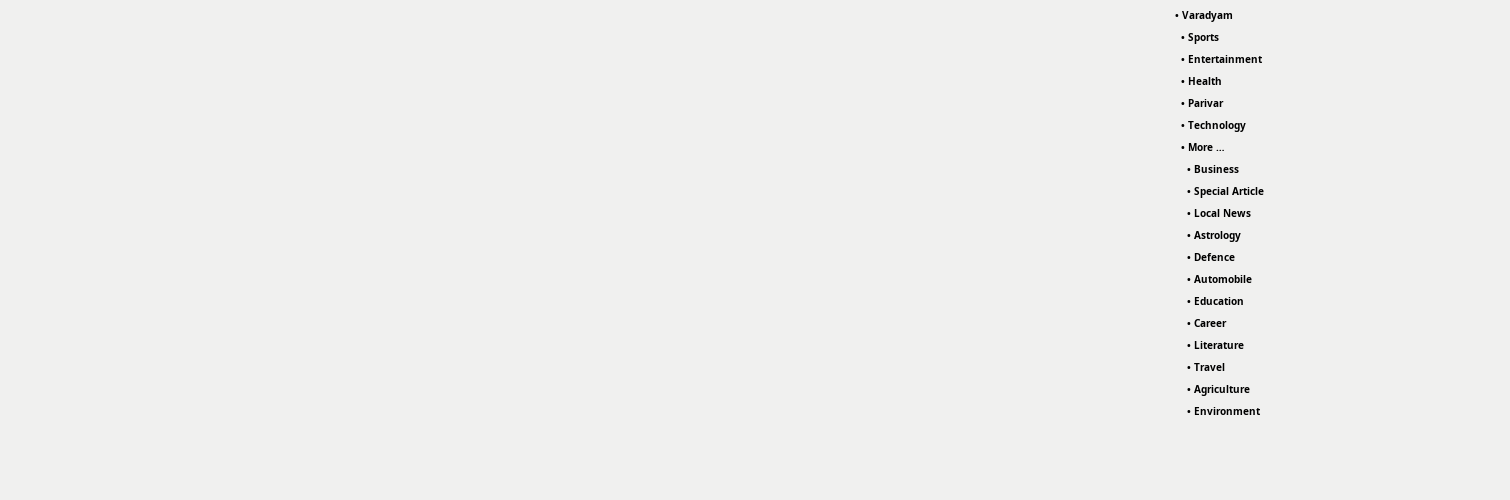• Varadyam
  • Sports
  • Entertainment
  • Health
  • Parivar
  • Technology
  • More …
    • Business
    • Special Article
    • Local News
    • Astrology
    • Defence
    • Automobile
    • Education
    • Career
    • Literature
    • Travel
    • Agriculture
    • Environment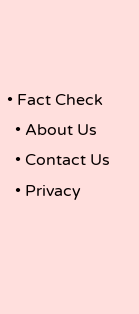• Fact Check
  • About Us
  • Contact Us
  • Privacy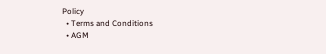Policy
  • Terms and Conditions
  • AGM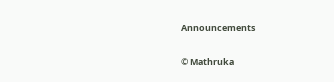Announcements

© Mathruka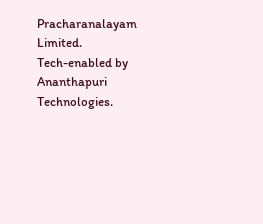Pracharanalayam Limited.
Tech-enabled by Ananthapuri Technologies.